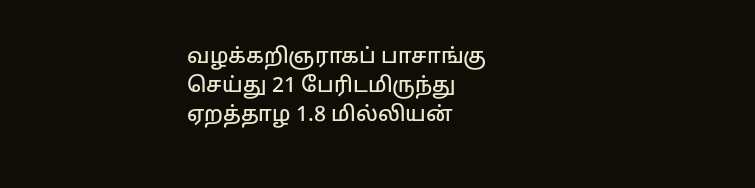வழக்கறிஞராகப் பாசாங்கு செய்து 21 பேரிடமிருந்து ஏறத்தாழ 1.8 மில்லியன்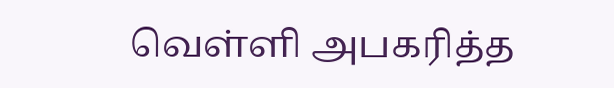வெள்ளி அபகரித்த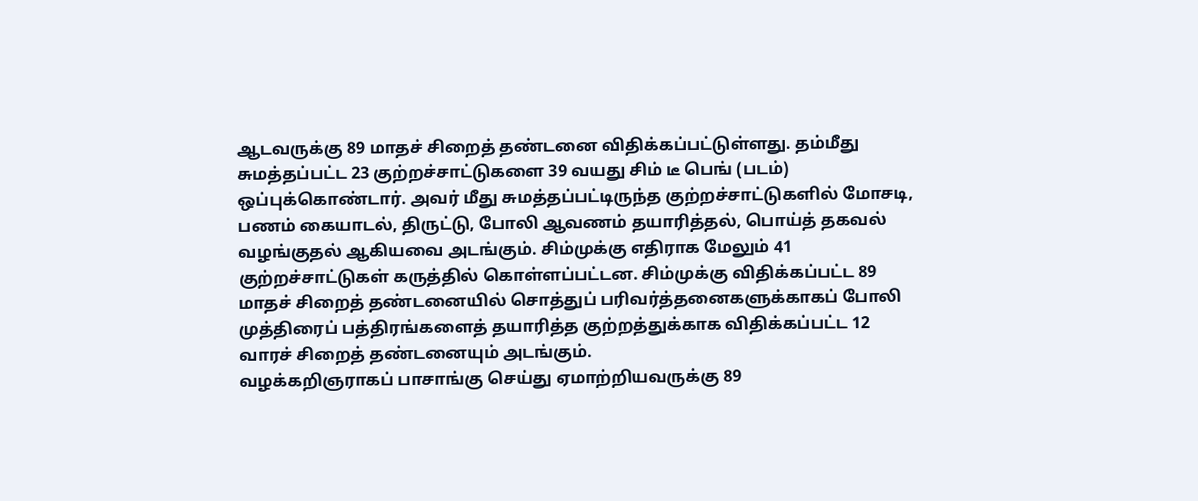ஆடவருக்கு 89 மாதச் சிறைத் தண்டனை விதிக்கப்பட்டுள்ளது. தம்மீது சுமத்தப்பட்ட 23 குற்றச்சாட்டுகளை 39 வயது சிம் டீ பெங் (படம்) ஒப்புக்கொண்டார். அவர் மீது சுமத்தப்பட்டிருந்த குற்றச்சாட்டுகளில் மோசடி, பணம் கையாடல், திருட்டு, போலி ஆவணம் தயாரித்தல், பொய்த் தகவல் வழங்குதல் ஆகியவை அடங்கும். சிம்முக்கு எதிராக மேலும் 41 குற்றச்சாட்டுகள் கருத்தில் கொள்ளப்பட்டன. சிம்முக்கு விதிக்கப்பட்ட 89 மாதச் சிறைத் தண்டனையில் சொத்துப் பரிவர்த்தனைகளுக்காகப் போலி முத்திரைப் பத்திரங்களைத் தயாரித்த குற்றத்துக்காக விதிக்கப்பட்ட 12 வாரச் சிறைத் தண்டனையும் அடங்கும்.
வழக்கறிஞராகப் பாசாங்கு செய்து ஏமாற்றியவருக்கு 89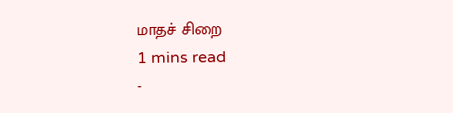மாதச் சிறை
1 mins read
-